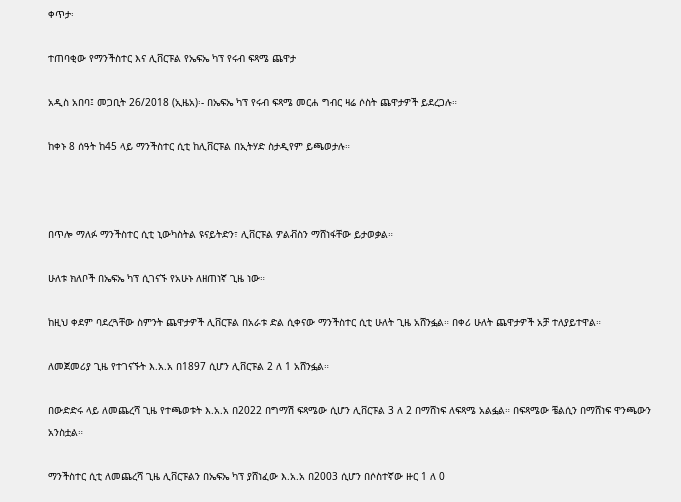ቀጥታ፡

ተጠባቂው የማንችስተር እና ሊቨርፑል የኤፍኤ ካፕ የሩብ ፍጻሜ ጨዋታ

አዲስ አበባ፤ መጋቢት 26/2018 (ኢዜአ)፡- በኤፍኤ ካፕ የሩብ ፍጻሜ መርሐ ግብር ዛሬ ሶስት ጨዋታዎች ይደረጋሉ።

ከቀኑ 8 ሰዓት ከ45 ላይ ማንችስተር ሲቲ ከሊቨርፑል በኢትሃድ ስታዲየም ይጫወታሉ።



በጥሎ ማለፉ ማንችስተር ሲቲ ኒውካስትል ዩናይትድን፣ ሊቨርፑል ዎልቭስን ማሸነፋቸው ይታወቃል።

ሁለቱ ክለቦች በኤፍኤ ካፕ ሲገናኙ የአሁኑ ለዘጠነኛ ጊዜ ነው።

ከዚህ ቀደም ባደረጓቸው ስምንት ጨዋታዎች ሊቨርፑል በአራቱ ድል ሲቀናው ማንችስተር ሲቲ ሁለት ጊዜ አሸንፏል። በቀሪ ሁለት ጨዋታዎች አቻ ተለያይተዋል።

ለመጀመሪያ ጊዜ የተገናኙት እ.አ.አ በ1897 ሲሆን ሊቨርፑል 2 ለ 1 አሸንፏል።

በውድድሩ ላይ ለመጨረሻ ጊዜ የተጫወቱት እ.አ.አ በ2022 በግማሽ ፍጻሜው ሲሆን ሊቨርፑል 3 ለ 2 በማሸነፍ ለፍጻሜ አልፏል። በፍጻሜው ቼልሲን በማሸነፍ ዋንጫውን አንስቷል።

ማንችስተር ሲቲ ለመጨረሻ ጊዜ ሊቨርፑልን በኤፍኤ ካፕ ያሸነፈው እ.አ.አ በ2003 ሲሆን በሶስተኛው ዙር 1 ለ 0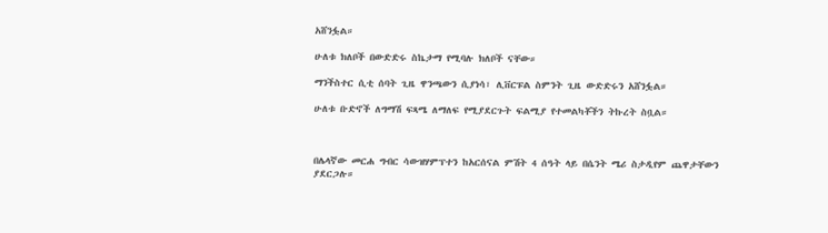አሸንፏል።

ሁለቱ ክለቦች በውድድሩ ስኬታማ የሚባሉ ክለቦች ናቸው።

ማንችስተር ሲቲ ሰባት ጊዜ ዋንጫውን ሲያነሳ፣ ሊቨርፑል ስምንት ጊዜ ውድድሩን አሸንፏል።

ሁለቱ ቡድኖች ለግማሽ ፍጻሜ ለማለፍ የሚያደርጉት ፍልሚያ የተመልካቾችን ትኩረት ስቧል።



በሌላኛው መርሐ ግብር ሳውዝሃምፕተን ከአርሰናል ምሽት 4 ሰዓት ላይ በሴንት ሜሪ ስታዲየም ጨዋታቸውን ያደርጋሉ።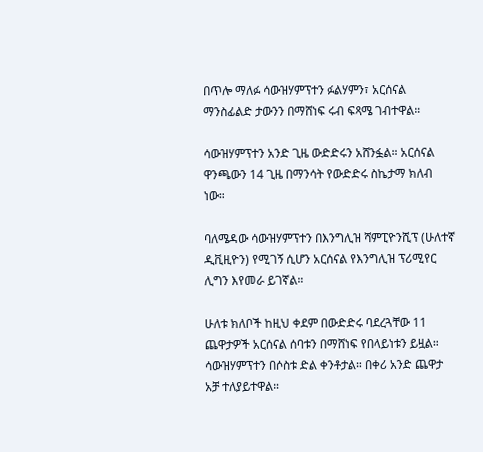በጥሎ ማለፉ ሳውዝሃምፕተን ፉልሃምን፣ አርሰናል ማንስፊልድ ታውንን በማሸነፍ ሩብ ፍጻሜ ገብተዋል።

ሳውዝሃምፕተን አንድ ጊዜ ውድድሩን አሸንፏል። አርሰናል ዋንጫውን 14 ጊዜ በማንሳት የውድድሩ ስኬታማ ክለብ ነው።

ባለሜዳው ሳውዝሃምፕተን በእንግሊዝ ሻምፒዮንሺፕ (ሁለተኛ ዲቪዚዮን) የሚገኝ ሲሆን አርሰናል የእንግሊዝ ፕሪሚየር ሊግን እየመራ ይገኛል።

ሁለቱ ክለቦች ከዚህ ቀደም በውድድሩ ባደረጓቸው 11 ጨዋታዎች አርሰናል ሰባቱን በማሸነፍ የበላይነቱን ይዟል። ሳውዝሃምፕተን በሶስቱ ድል ቀንቶታል። በቀሪ አንድ ጨዋታ አቻ ተለያይተዋል።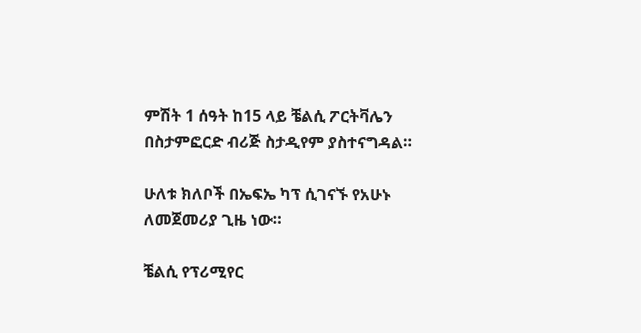ምሽት 1 ሰዓት ከ15 ላይ ቼልሲ ፖርትቫሌን በስታምፎርድ ብሪጅ ስታዲየም ያስተናግዳል።

ሁለቱ ክለቦች በኤፍኤ ካፕ ሲገናኙ የአሁኑ ለመጀመሪያ ጊዜ ነው።

ቼልሲ የፕሪሚየር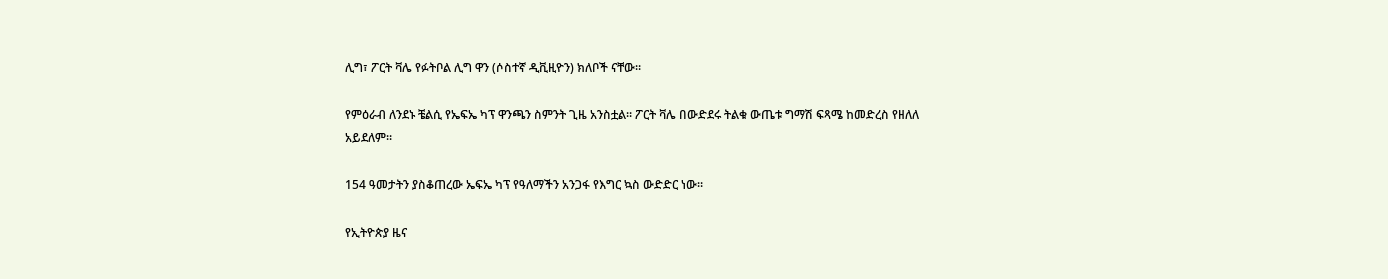ሊግ፣ ፖርት ቫሌ የፉትቦል ሊግ ዋን (ሶስተኛ ዲቪዚዮን) ክለቦች ናቸው።

የምዕራብ ለንደኑ ቼልሲ የኤፍኤ ካፕ ዋንጫን ስምንት ጊዜ አንስቷል። ፖርት ቫሌ በውድደሩ ትልቁ ውጤቱ ግማሽ ፍጻሜ ከመድረስ የዘለለ አይደለም።

154 ዓመታትን ያስቆጠረው ኤፍኤ ካፕ የዓለማችን አንጋፋ የእግር ኳስ ውድድር ነው።

የኢትዮጵያ ዜና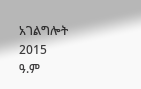አገልግሎት
2015
ዓ.ም